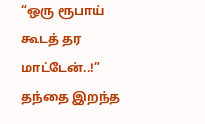“ஒரு ரூபாய் கூடத் தர மாட்டேன்..!” தந்தை இறந்த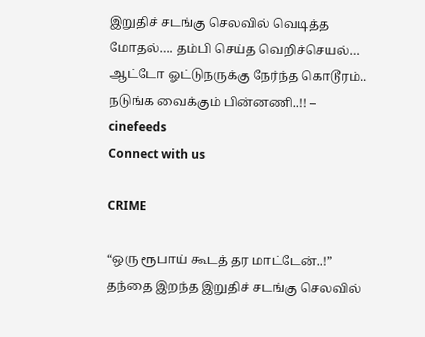இறுதிச் சடங்கு செலவில் வெடித்த மோதல்…. தம்பி செய்த வெறிச்செயல்… ஆட்டோ ஓட்டுநருக்கு நேர்ந்த கொடூரம்.. நடுங்க வைக்கும் பின்னணி..!! – cinefeeds
Connect with us

CRIME

“ஒரு ரூபாய் கூடத் தர மாட்டேன்..!” தந்தை இறந்த இறுதிச் சடங்கு செலவில்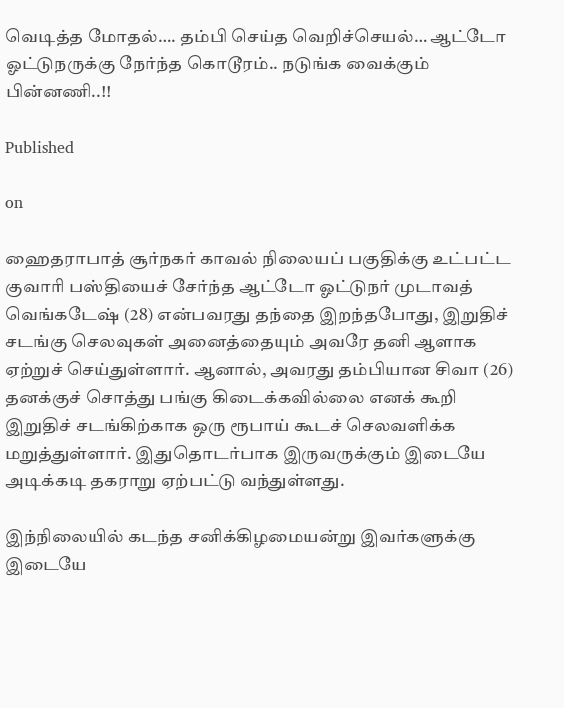வெடித்த மோதல்…. தம்பி செய்த வெறிச்செயல்… ஆட்டோ ஓட்டுநருக்கு நேர்ந்த கொடூரம்.. நடுங்க வைக்கும் பின்னணி..!!

Published

on

ஹைதராபாத் சூர்நகர் காவல் நிலையப் பகுதிக்கு உட்பட்ட குவாரி பஸ்தியைச் சேர்ந்த ஆட்டோ ஓட்டுநர் முடாவத் வெங்கடேஷ் (28) என்பவரது தந்தை இறந்தபோது, இறுதிச் சடங்கு செலவுகள் அனைத்தையும் அவரே தனி ஆளாக ஏற்றுச் செய்துள்ளார். ஆனால், அவரது தம்பியான சிவா (26) தனக்குச் சொத்து பங்கு கிடைக்கவில்லை எனக் கூறி இறுதிச் சடங்கிற்காக ஒரு ரூபாய் கூடச் செலவளிக்க மறுத்துள்ளார். இதுதொடர்பாக இருவருக்கும் இடையே அடிக்கடி தகராறு ஏற்பட்டு வந்துள்ளது.

இந்நிலையில் கடந்த சனிக்கிழமையன்று இவர்களுக்கு இடையே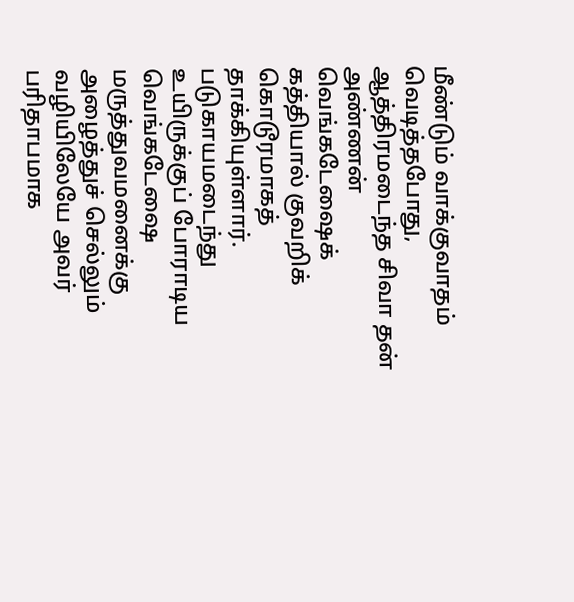மீண்டும் வாக்குவாதம் வெடித்தபோது, ஆத்திரமடைந்த சிவா தன் அண்ணன் வெங்கடேஷைக் கத்தியால் குவறிக் கொடூரமாகத் தாக்கியுள்ளார். படுகாயமடைந்து உயிருக்குப் போராடிய வெங்கடேஷை மருத்துவமனைக்கு அழைத்துச் செல்லும் வழியிலேயே அவர் பரிதாபமாக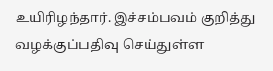உயிரிழந்தார். இச்சம்பவம் குறித்து வழக்குப்பதிவு செய்துள்ள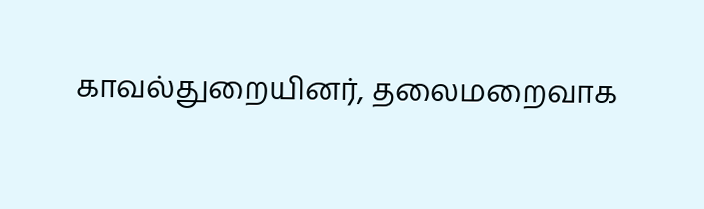காவல்துறையினர், தலைமறைவாக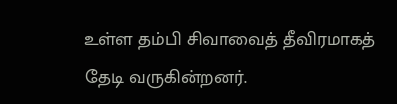உள்ள தம்பி சிவாவைத் தீவிரமாகத் தேடி வருகின்றனர்.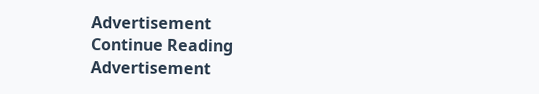Advertisement
Continue Reading
Advertisement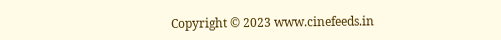Copyright © 2023 www.cinefeeds.in